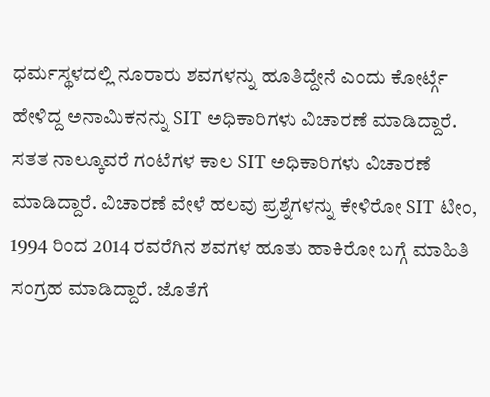ಧರ್ಮಸ್ಥಳದಲ್ಲಿ ನೂರಾರು ಶವಗಳನ್ನು ಹೂತಿದ್ದೇನೆ ಎಂದು ಕೋರ್ಟ್ಗೆ ಹೇಳಿದ್ದ ಅನಾಮಿಕನನ್ನು SIT ಅಧಿಕಾರಿಗಳು ವಿಚಾರಣೆ ಮಾಡಿದ್ದಾರೆ. ಸತತ ನಾಲ್ಕೂವರೆ ಗಂಟೆಗಳ ಕಾಲ SIT ಅಧಿಕಾರಿಗಳು ವಿಚಾರಣೆ ಮಾಡಿದ್ದಾರೆ. ವಿಚಾರಣೆ ವೇಳೆ ಹಲವು ಪ್ರಶ್ನೆಗಳನ್ನು ಕೇಳಿರೋ SIT ಟೀಂ, 1994 ರಿಂದ 2014 ರವರೆಗಿನ ಶವಗಳ ಹೂತು ಹಾಕಿರೋ ಬಗ್ಗೆ ಮಾಹಿತಿ ಸಂಗ್ರಹ ಮಾಡಿದ್ದಾರೆ. ಜೊತೆಗೆ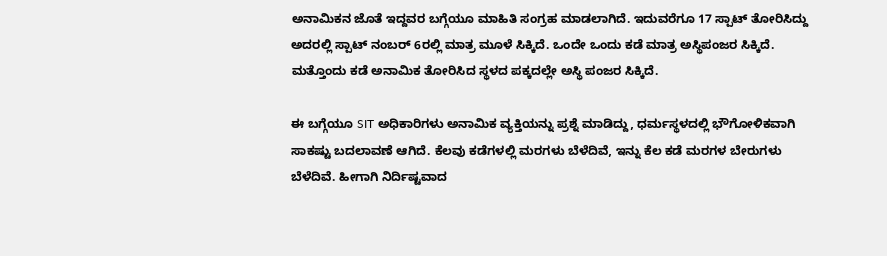ಅನಾಮಿಕನ ಜೊತೆ ಇದ್ದವರ ಬಗ್ಗೆಯೂ ಮಾಹಿತಿ ಸಂಗ್ರಹ ಮಾಡಲಾಗಿದೆ. ಇದುವರೆಗೂ 17 ಸ್ಪಾಟ್ ತೋರಿಸಿದ್ದು ಅದರಲ್ಲಿ ಸ್ಪಾಟ್ ನಂಬರ್ 6ರಲ್ಲಿ ಮಾತ್ರ ಮೂಳೆ ಸಿಕ್ಕಿದೆ. ಒಂದೇ ಒಂದು ಕಡೆ ಮಾತ್ರ ಅಸ್ಥಿಪಂಜರ ಸಿಕ್ಕಿದೆ. ಮತ್ತೊಂದು ಕಡೆ ಅನಾಮಿಕ ತೋರಿಸಿದ ಸ್ಥಳದ ಪಕ್ಕದಲ್ಲೇ ಅಸ್ಥಿ ಪಂಜರ ಸಿಕ್ಕಿದೆ.

ಈ ಬಗ್ಗೆಯೂ SIT ಅಧಿಕಾರಿಗಳು ಅನಾಮಿಕ ವ್ಯಕ್ತಿಯನ್ನು ಪ್ರಶ್ನೆ ಮಾಡಿದ್ದು, ಧರ್ಮಸ್ಥಳದಲ್ಲಿ ಭೌಗೋಳಿಕವಾಗಿ ಸಾಕಷ್ಟು ಬದಲಾವಣೆ ಆಗಿದೆ. ಕೆಲವು ಕಡೆಗಳಲ್ಲಿ ಮರಗಳು ಬೆಳೆದಿವೆ, ಇನ್ನು ಕೆಲ ಕಡೆ ಮರಗಳ ಬೇರುಗಳು ಬೆಳೆದಿವೆ. ಹೀಗಾಗಿ ನಿರ್ದಿಷ್ಟವಾದ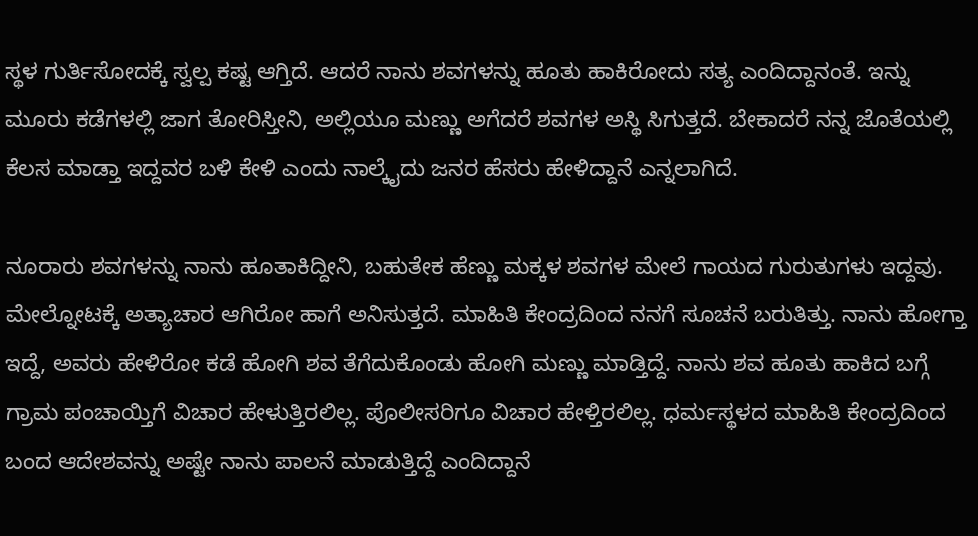ಸ್ಥಳ ಗುರ್ತಿಸೋದಕ್ಕೆ ಸ್ವಲ್ಪ ಕಷ್ಟ ಆಗ್ತಿದೆ. ಆದರೆ ನಾನು ಶವಗಳನ್ನು ಹೂತು ಹಾಕಿರೋದು ಸತ್ಯ ಎಂದಿದ್ದಾನಂತೆ. ಇನ್ನು ಮೂರು ಕಡೆಗಳಲ್ಲಿ ಜಾಗ ತೋರಿಸ್ತೀನಿ, ಅಲ್ಲಿಯೂ ಮಣ್ಣು ಅಗೆದರೆ ಶವಗಳ ಅಸ್ಥಿ ಸಿಗುತ್ತದೆ. ಬೇಕಾದರೆ ನನ್ನ ಜೊತೆಯಲ್ಲಿ ಕೆಲಸ ಮಾಡ್ತಾ ಇದ್ದವರ ಬಳಿ ಕೇಳಿ ಎಂದು ನಾಲ್ಕೈದು ಜನರ ಹೆಸರು ಹೇಳಿದ್ದಾನೆ ಎನ್ನಲಾಗಿದೆ.

ನೂರಾರು ಶವಗಳನ್ನು ನಾನು ಹೂತಾಕಿದ್ದೀನಿ, ಬಹುತೇಕ ಹೆಣ್ಣು ಮಕ್ಕಳ ಶವಗಳ ಮೇಲೆ ಗಾಯದ ಗುರುತುಗಳು ಇದ್ದವು. ಮೇಲ್ನೋಟಕ್ಕೆ ಅತ್ಯಾಚಾರ ಆಗಿರೋ ಹಾಗೆ ಅನಿಸುತ್ತದೆ. ಮಾಹಿತಿ ಕೇಂದ್ರದಿಂದ ನನಗೆ ಸೂಚನೆ ಬರುತಿತ್ತು. ನಾನು ಹೋಗ್ತಾ ಇದ್ದೆ, ಅವರು ಹೇಳಿರೋ ಕಡೆ ಹೋಗಿ ಶವ ತೆಗೆದುಕೊಂಡು ಹೋಗಿ ಮಣ್ಣು ಮಾಡ್ತಿದ್ದೆ. ನಾನು ಶವ ಹೂತು ಹಾಕಿದ ಬಗ್ಗೆ ಗ್ರಾಮ ಪಂಚಾಯ್ತಿಗೆ ವಿಚಾರ ಹೇಳುತ್ತಿರಲಿಲ್ಲ. ಪೊಲೀಸರಿಗೂ ವಿಚಾರ ಹೇಳ್ತಿರಲಿಲ್ಲ. ಧರ್ಮಸ್ಥಳದ ಮಾಹಿತಿ ಕೇಂದ್ರದಿಂದ ಬಂದ ಆದೇಶವನ್ನು ಅಷ್ಟೇ ನಾನು ಪಾಲನೆ ಮಾಡುತ್ತಿದ್ದೆ ಎಂದಿದ್ದಾನೆ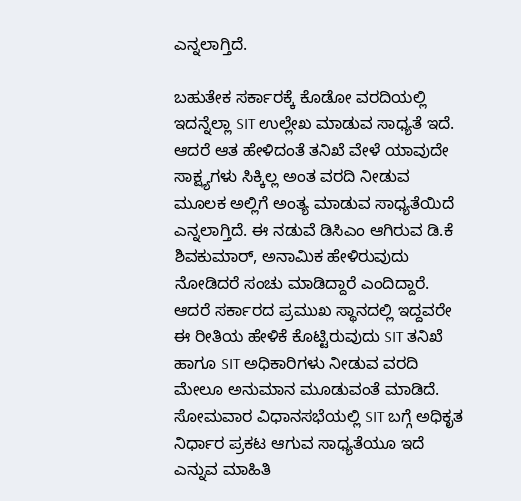ಎನ್ನಲಾಗ್ತಿದೆ.

ಬಹುತೇಕ ಸರ್ಕಾರಕ್ಕೆ ಕೊಡೋ ವರದಿಯಲ್ಲಿ ಇದನ್ನೆಲ್ಲಾ SIT ಉಲ್ಲೇಖ ಮಾಡುವ ಸಾಧ್ಯತೆ ಇದೆ. ಆದರೆ ಆತ ಹೇಳಿದಂತೆ ತನಿಖೆ ವೇಳೆ ಯಾವುದೇ ಸಾಕ್ಷ್ಯಗಳು ಸಿಕ್ಕಿಲ್ಲ ಅಂತ ವರದಿ ನೀಡುವ ಮೂಲಕ ಅಲ್ಲಿಗೆ ಅಂತ್ಯ ಮಾಡುವ ಸಾಧ್ಯತೆಯಿದೆ ಎನ್ನಲಾಗ್ತಿದೆ. ಈ ನಡುವೆ ಡಿಸಿಎಂ ಆಗಿರುವ ಡಿ.ಕೆ ಶಿವಕುಮಾರ್, ಅನಾಮಿಕ ಹೇಳಿರುವುದು ನೋಡಿದರೆ ಸಂಚು ಮಾಡಿದ್ದಾರೆ ಎಂದಿದ್ದಾರೆ. ಆದರೆ ಸರ್ಕಾರದ ಪ್ರಮುಖ ಸ್ಥಾನದಲ್ಲಿ ಇದ್ದವರೇ ಈ ರೀತಿಯ ಹೇಳಿಕೆ ಕೊಟ್ಟಿರುವುದು SIT ತನಿಖೆ ಹಾಗೂ SIT ಅಧಿಕಾರಿಗಳು ನೀಡುವ ವರದಿ ಮೇಲೂ ಅನುಮಾನ ಮೂಡುವಂತೆ ಮಾಡಿದೆ. ಸೋಮವಾರ ವಿಧಾನಸಭೆಯಲ್ಲಿ SIT ಬಗ್ಗೆ ಅಧಿಕೃತ ನಿರ್ಧಾರ ಪ್ರಕಟ ಆಗುವ ಸಾಧ್ಯತೆಯೂ ಇದೆ ಎನ್ನುವ ಮಾಹಿತಿ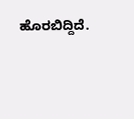ಹೊರಬಿದ್ದಿದೆ.